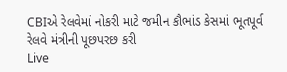CBIએ રેલવેમાં નોકરી માટે જમીન કૌભાંડ કેસમાં ભૂતપૂર્વ રેલવે મંત્રીની પૂછપરછ કરી
Live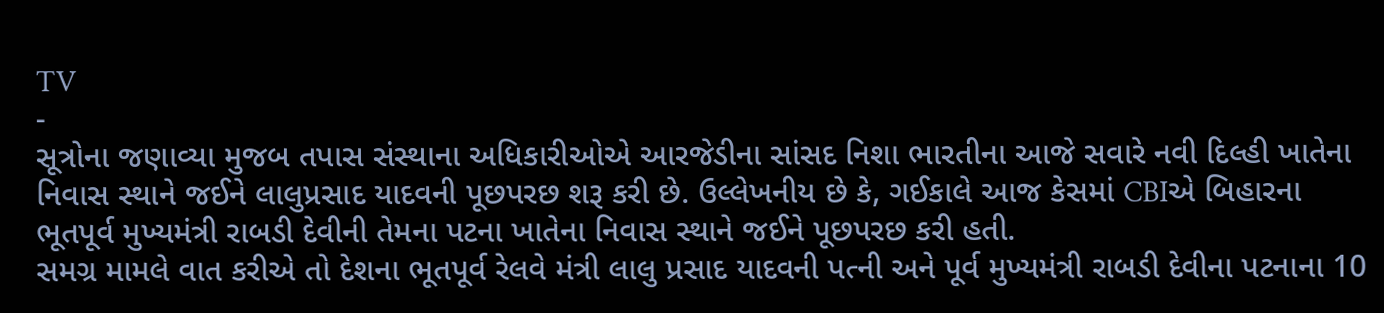TV
-
સૂત્રોના જણાવ્યા મુજબ તપાસ સંસ્થાના અધિકારીઓએ આરજેડીના સાંસદ નિશા ભારતીના આજે સવારે નવી દિલ્હી ખાતેના નિવાસ સ્થાને જઈને લાલુપ્રસાદ યાદવની પૂછપરછ શરૂ કરી છે. ઉલ્લેખનીય છે કે, ગઈકાલે આજ કેસમાં CBIએ બિહારના ભૂતપૂર્વ મુખ્યમંત્રી રાબડી દેવીની તેમના પટના ખાતેના નિવાસ સ્થાને જઈને પૂછપરછ કરી હતી.
સમગ્ર મામલે વાત કરીએ તો દેશના ભૂતપૂર્વ રેલવે મંત્રી લાલુ પ્રસાદ યાદવની પત્ની અને પૂર્વ મુખ્યમંત્રી રાબડી દેવીના પટનાના 10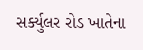સર્ક્યુલર રોડ ખાતેના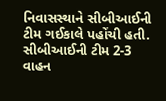નિવાસસ્થાને સીબીઆઈની ટીમ ગઈકાલે પહોંચી હતી. સીબીઆઈની ટીમ 2-3 વાહન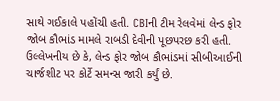સાથે ગઈકાલે પહોંચી હતી. CBIની ટીમ રેલવેમાં લેન્ડ ફોર જોબ કૌભાંડ મામલે રાબડી દેવીની પૂછપરછ કરી હતી. ઉલ્લેખનીય છે કે, લેન્ડ ફોર જોબ કૌભાંડમાં સીબીઆઈની ચાર્જશીટ પર કોર્ટે સમન્સ જારી કર્યું છે.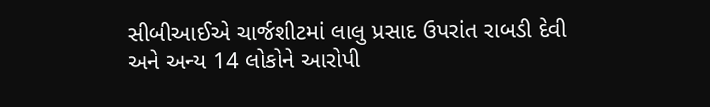સીબીઆઈએ ચાર્જશીટમાં લાલુ પ્રસાદ ઉપરાંત રાબડી દેવી અને અન્ય 14 લોકોને આરોપી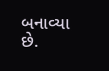બનાવ્યા છે.